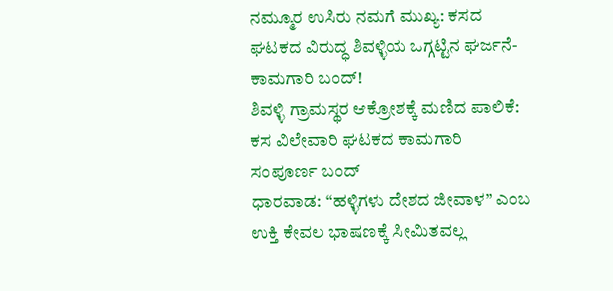ನಮ್ಮೂರ ಉಸಿರು ನಮಗೆ ಮುಖ್ಯ: ಕಸದ ಘಟಕದ ವಿರುದ್ಧ ಶಿವಳ್ಳಿಯ ಒಗ್ಗಟ್ಟಿನ ಘರ್ಜನೆ- ಕಾಮಗಾರಿ ಬಂದ್!
ಶಿವಳ್ಳಿ ಗ್ರಾಮಸ್ಥರ ಆಕ್ರೋಶಕ್ಕೆ ಮಣಿದ ಪಾಲಿಕೆ: ಕಸ ವಿಲೇವಾರಿ ಘಟಕದ ಕಾಮಗಾರಿ ಸಂಪೂರ್ಣ ಬಂದ್
ಧಾರವಾಡ: “ಹಳ್ಳಿಗಳು ದೇಶದ ಜೀವಾಳ” ಎಂಬ ಉಕ್ತಿ ಕೇವಲ ಭಾಷಣಕ್ಕೆ ಸೀಮಿತವಲ್ಲ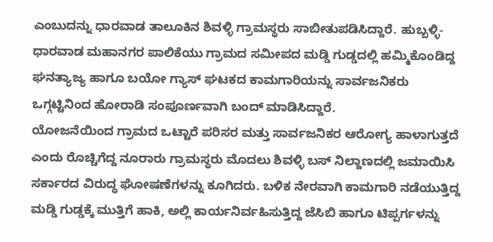ಎಂಬುದನ್ನು ಧಾರವಾಡ ತಾಲೂಕಿನ ಶಿವಳ್ಳಿ ಗ್ರಾಮಸ್ಥರು ಸಾಬೀತುಪಡಿಸಿದ್ದಾರೆ. ಹುಬ್ಬಳ್ಳಿ-ಧಾರವಾಡ ಮಹಾನಗರ ಪಾಲಿಕೆಯು ಗ್ರಾಮದ ಸಮೀಪದ ಮಡ್ಡಿ ಗುಡ್ಡದಲ್ಲಿ ಹಮ್ಮಿಕೊಂಡಿದ್ದ ಘನತ್ಯಾಜ್ಯ ಹಾಗೂ ಬಯೋ ಗ್ಯಾಸ್ ಘಟಕದ ಕಾಮಗಾರಿಯನ್ನು ಸಾರ್ವಜನಿಕರು ಒಗ್ಗಟ್ಟಿನಿಂದ ಹೋರಾಡಿ ಸಂಪೂರ್ಣವಾಗಿ ಬಂದ್ ಮಾಡಿಸಿದ್ದಾರೆ.
ಯೋಜನೆಯಿಂದ ಗ್ರಾಮದ ಒಟ್ಟಾರೆ ಪರಿಸರ ಮತ್ತು ಸಾರ್ವಜನಿಕರ ಆರೋಗ್ಯ ಹಾಳಾಗುತ್ತದೆ ಎಂದು ರೊಚ್ಚಿಗೆದ್ದ ನೂರಾರು ಗ್ರಾಮಸ್ಥರು ಮೊದಲು ಶಿವಳ್ಳಿ ಬಸ್ ನಿಲ್ದಾಣದಲ್ಲಿ ಜಮಾಯಿಸಿ ಸರ್ಕಾರದ ವಿರುದ್ಧ ಘೋಷಣೆಗಳನ್ನು ಕೂಗಿದರು. ಬಳಿಕ ನೇರವಾಗಿ ಕಾಮಗಾರಿ ನಡೆಯುತ್ತಿದ್ದ ಮಡ್ಡಿ ಗುಡ್ಡಕ್ಕೆ ಮುತ್ತಿಗೆ ಹಾಕಿ, ಅಲ್ಲಿ ಕಾರ್ಯನಿರ್ವಹಿಸುತ್ತಿದ್ದ ಜೆಸಿಬಿ ಹಾಗೂ ಟಿಪ್ಪರ್ಗಳನ್ನು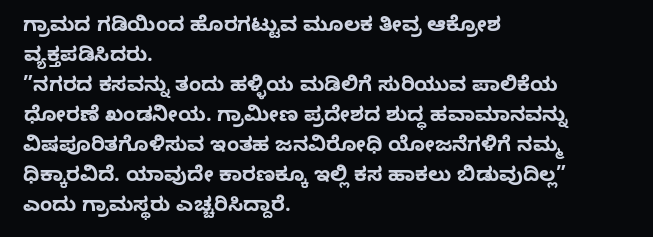ಗ್ರಾಮದ ಗಡಿಯಿಂದ ಹೊರಗಟ್ಟುವ ಮೂಲಕ ತೀವ್ರ ಆಕ್ರೋಶ ವ್ಯಕ್ತಪಡಿಸಿದರು.
”ನಗರದ ಕಸವನ್ನು ತಂದು ಹಳ್ಳಿಯ ಮಡಿಲಿಗೆ ಸುರಿಯುವ ಪಾಲಿಕೆಯ ಧೋರಣೆ ಖಂಡನೀಯ. ಗ್ರಾಮೀಣ ಪ್ರದೇಶದ ಶುದ್ಧ ಹವಾಮಾನವನ್ನು ವಿಷಪೂರಿತಗೊಳಿಸುವ ಇಂತಹ ಜನವಿರೋಧಿ ಯೋಜನೆಗಳಿಗೆ ನಮ್ಮ ಧಿಕ್ಕಾರವಿದೆ. ಯಾವುದೇ ಕಾರಣಕ್ಕೂ ಇಲ್ಲಿ ಕಸ ಹಾಕಲು ಬಿಡುವುದಿಲ್ಲ” ಎಂದು ಗ್ರಾಮಸ್ಥರು ಎಚ್ಚರಿಸಿದ್ದಾರೆ.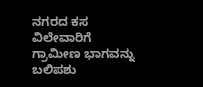ನಗರದ ಕಸ ವಿಲೇವಾರಿಗೆ ಗ್ರಾಮೀಣ ಭಾಗವನ್ನು ಬಲಿಪಶು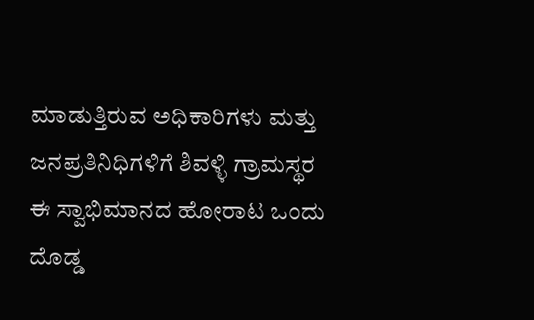ಮಾಡುತ್ತಿರುವ ಅಧಿಕಾರಿಗಳು ಮತ್ತು ಜನಪ್ರತಿನಿಧಿಗಳಿಗೆ ಶಿವಳ್ಳಿ ಗ್ರಾಮಸ್ಥರ ಈ ಸ್ವಾಭಿಮಾನದ ಹೋರಾಟ ಒಂದು ದೊಡ್ಡ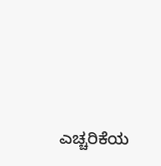ಎಚ್ಚರಿಕೆಯ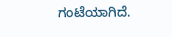ಗಂಟೆಯಾಗಿದೆ.